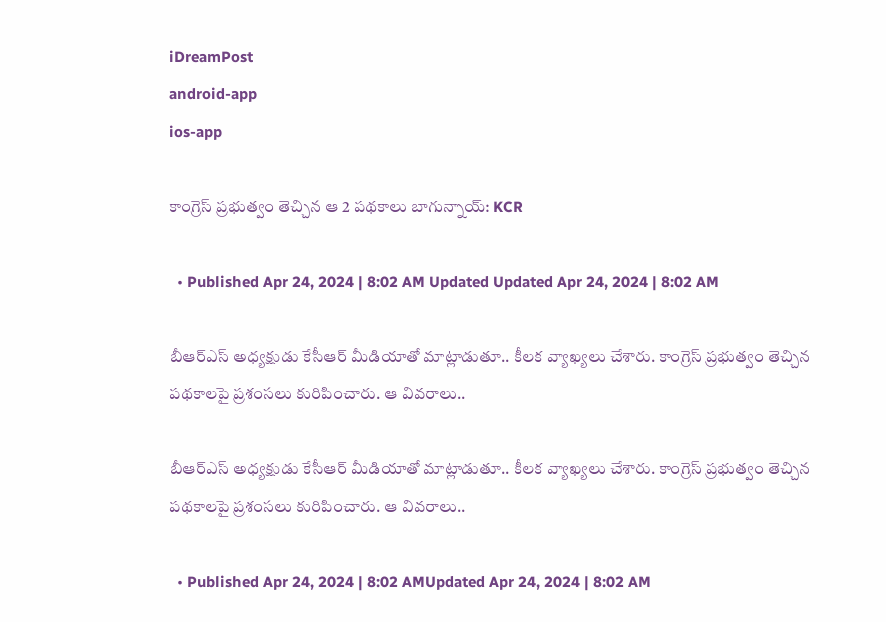iDreamPost
android-app
ios-app

కాంగ్రెస్‌ ప్రభుత్వం తెచ్చిన ఆ 2 పథకాలు బాగున్నాయ్‌: KCR

  • Published Apr 24, 2024 | 8:02 AM Updated Updated Apr 24, 2024 | 8:02 AM

బీఆర్‌ఎస్‌ అధ్యక్షుడు కేసీఆర్‌ మీడియాతో మాట్లాడుతూ.. కీలక వ్యాఖ్యలు చేశారు. కాంగ్రెస్‌ ప్రభుత్వం తెచ్చిన పథకాలపై ప్రశంసలు కురిపించారు. ఆ వివరాలు..

బీఆర్‌ఎస్‌ అధ్యక్షుడు కేసీఆర్‌ మీడియాతో మాట్లాడుతూ.. కీలక వ్యాఖ్యలు చేశారు. కాంగ్రెస్‌ ప్రభుత్వం తెచ్చిన పథకాలపై ప్రశంసలు కురిపించారు. ఆ వివరాలు..

  • Published Apr 24, 2024 | 8:02 AMUpdated Apr 24, 2024 | 8:02 AM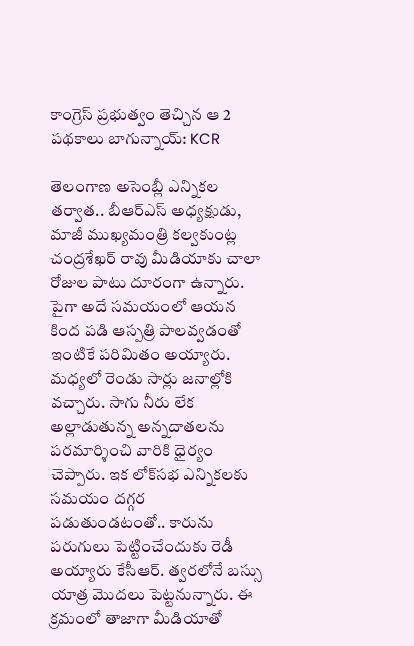కాంగ్రెస్‌ ప్రభుత్వం తెచ్చిన ఆ 2 పథకాలు బాగున్నాయ్‌: KCR

తెలంగాణ అసెంబ్లీ ఎన్నికల తర్వాత.. బీఆర్‌ఎస్‌ అధ్యక్షుడు, మాజీ ముఖ్యమంత్రి కల్వకుంట్ల చంద్రశేఖర్‌ రావు మీడియాకు చాలా రోజుల పాటు దూరంగా ఉన్నారు. పైగా అదే సమయంలో ఆయన కింద పడి ఆస్పత్రి పాలవ్వడంతో ఇంటికే పరిమితం అ‍య్యారు. మధ్యలో రెండు సార్లు జనాల్లోకి వచ్చారు. సాగు నీరు లేక అల్లాడుతున్న అన్నదాతలను పరమార్శించి వారికి ధైర్యం చెప్పారు. ఇక లోక్‌సభ ఎన్నికలకు సమయం దగ్గర పడుతుండటంతో.. కారును పరుగులు పెట్టించేందుకు రెడీ అయ్యారు కేసీఆర్‌. త్వరలోనే బస్సు యాత్ర మొదలు పెట్టనున్నారు. ఈ క్రమంలో తాజాగా మీడియాతో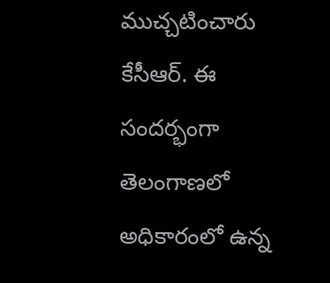ముచ్చటించారు కేసీఆర్‌. ఈ సందర్భంగా తెలంగాణలో అధికారంలో ఉన్న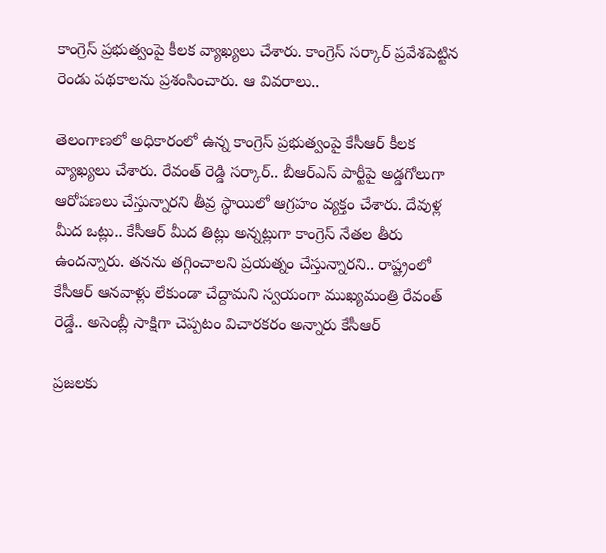కాంగ్రెస్‌ ప్రభుత్వంపై కీలక వ్యాఖ్యలు చేశారు. కాంగ్రెస్‌ సర్కార్‌ ప్రవేశపెట్టిన రెండు పథకాలను ప్రశంసించారు. ఆ వివరాలు..

తెలంగాణలో అధికారంలో ఉన్న కాంగ్రెస్ ప్రభుత్వంపై కేసీఆర్‌ కీలక వ్యాఖ్యలు చేశారు. రేవంత్ రెడ్డి సర్కార్.. బీఆర్ఎస్ పార్టీపై అడ్డగోలుగా ఆరోపణలు చేస్తున్నారని తీవ్ర స్థాయిలో ఆగ్రహం వ్యక్తం చేశారు. దేవుళ్ల మీద ఒట్లు.. కేసీఆర్ మీద తిట్లు అన్నట్లుగా కాంగ్రెస్‌ నేతల తీరు ఉందన్నారు. తనను తగ్గించాలని ప్రయత్నం చేస్తున్నారని.. రాష్ట్రంలో కేసీఆర్ ఆనవాళ్లు లేకుండా చేద్దామని స్వయంగా ముఖ్యమంత్రి రేవంత్‌ రెడ్డే.. అసెంబ్లీ సాక్షిగా చెప్పటం విచారకరం అన్నారు కేసీఆర్‌

ప్రజలకు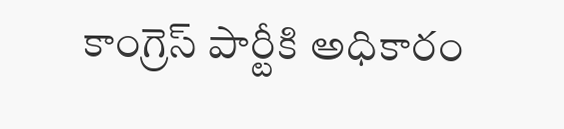కాంగ్రెస్‌ పార్టీకి అధికారం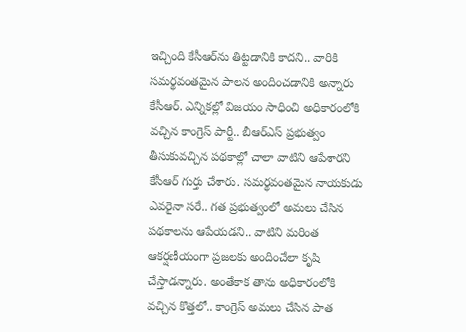ఇచ్చింది కేసీఆర్‌‌ను తిట్టడానికి కాదని.. వారికి సమర్థవంతమైన పాలన అందించడానికి అన్నారు కేసీఆర్‌. ఎన్నికల్లో విజయం సాధించి అధికారంలోకి వచ్చిన కాంగ్రెస్‌ పార్టీ.. బీఆర్‌ఎస్‌ ప్రభుత్వం తీసుకువచ్చిన పథకాల్లో చాలా వాటిని ఆపేశారని కేసీఆర్ గుర్తు చేశారు. సమర్థవంతమైన నాయకుడు ఎవరైనా సరే.. గత ప్రభుత్వంలో అమలు చేసిన పథకాలను ఆపేయడని.. వాటిని మరింత ఆకర్షణీయంగా ప్రజలకు అందించేలా కృషి చేస్తాడన్నారు. అంతేకాక తాను అధికారంలోకి వచ్చిన కొత్తలో.. కాంగ్రెస్ అమలు చేసిన పాత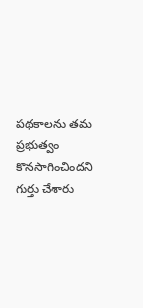పథకాలను తమ ప్రభుత్వం కొనసాగించిందని గుర్తు చేశారు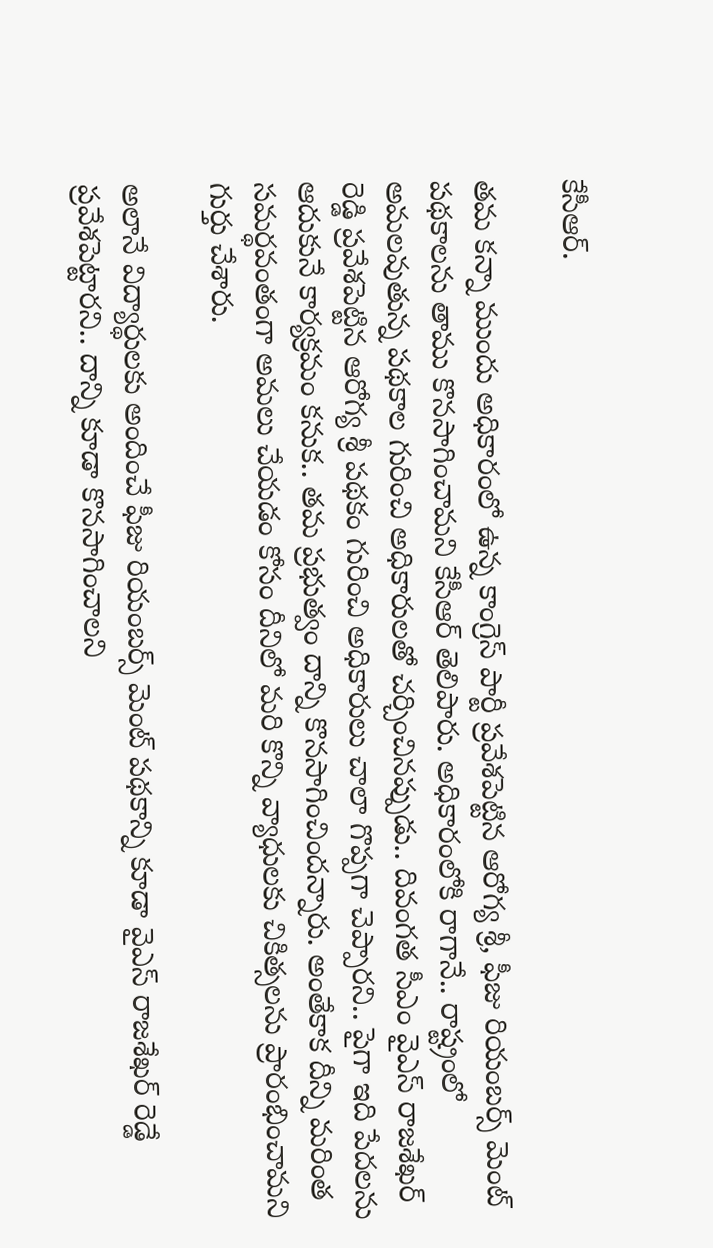కేసీఆర్‌.

తమ కన్నా ముందు అధికారంలో ఉన్న కాంగ్రెస్‌ పార్టీ ప్రవేశపెట్టిన ఆరోగ్య శ్రీ, ఫీజు రియంబర్స్ మెంట్ పథకాలను తాము కొనసాగించామని కేసీఆర్‌ తెలిపారు. అధికారంలోకి రాగానే.. రాష్ట్రంలో అమలవుతున్న పథకాల గురించి అధికారులతో చర్చించినప్పుడు.. దివంగత సీఎం వైఎస్ రాజశేఖర్ రెడ్డి ప్రవేశపెట్టిన ఆరోగ్య శ్రీ పథకం గురించి అధికారులు చాలా గొప్పగా చెప్పారని.. పైగా ఇది పేదలను ఆదుకునే కార్యక్రమం కనుక.. తమ ప్రభుత్వం దాన్ని కొనసాగించిందన్నారు. అంతేకాక దీన్ని మరింత సమర్థవంతంగా అమలు చేయడం కోసం దీనిలో మరి కొన్ని వ్యాధులకు చికిత్సలను ప్రారంభించామని గుర్తు చేశారు.

అలానే విద్యార్థులకు అందించే ఫీజు రియంబర్స్ మెంట్ పథకాన్ని కూడా వైఎస్ రాజశేఖర్ రెడ్డే ప్రవేశపెట్టారని.. దాన్ని కూడా కొనసాగించాలని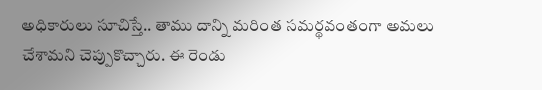అధికారులు సూచిస్తే.. తాము దాన్ని మరింత సమర్థవంతంగా అమలు చేశామని చెప్పుకొచ్చారు. ఈ రెండు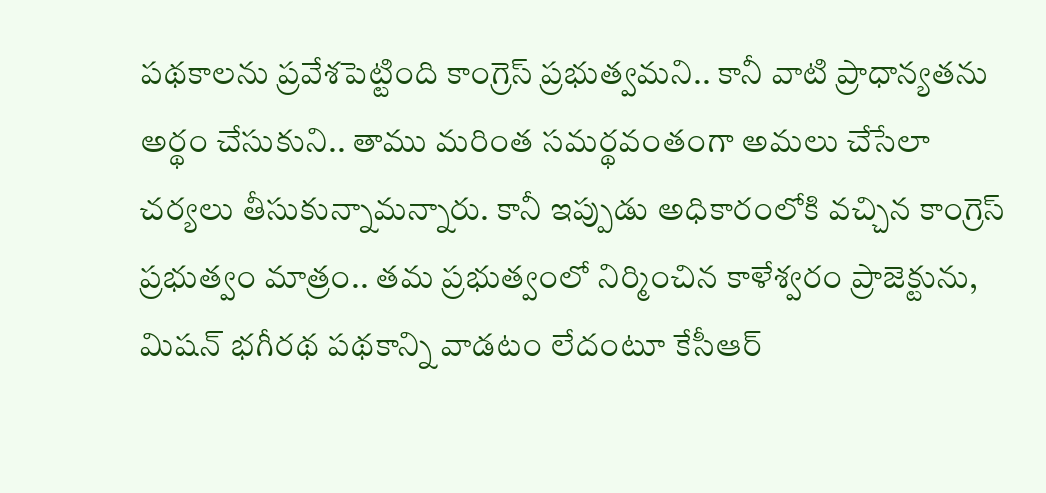పథకాలను ప్రవేశపెట్టింది కాంగ్రెస్‌ ప్రభుత్వమని.. కానీ వాటి ప్రాధాన్యతను అర్థం చేసుకుని.. తాము మరింత సమర్థవంతంగా అమలు చేసేలా చర్యలు తీసుకున్నామన్నారు. కానీ ఇప్పుడు అధికారంలోకి వచ్చిన కాంగ్రెస్‌ ప్రభుత్వం మాత్రం.. తమ ప్రభుత్వంలో నిర్మించిన కాళేశ్వరం ప్రాజెక్టును, మిషన్ భగీరథ పథకాన్ని వాడటం లేదంటూ కేసీఆర్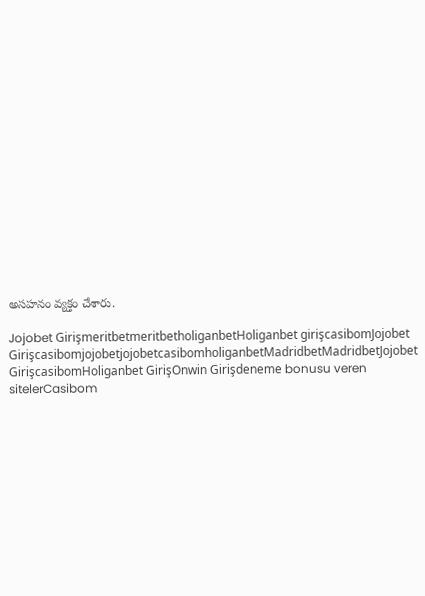అసహనం వ్యక్తం చేశారు.

Jojobet GirişmeritbetmeritbetholiganbetHoliganbet girişcasibomJojobet GirişcasibomjojobetjojobetcasibomholiganbetMadridbetMadridbetJojobet GirişcasibomHoliganbet GirişOnwin Girişdeneme bonusu veren sitelerCasibom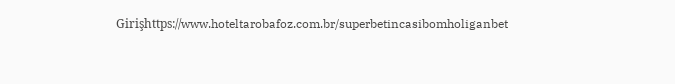Girişhttps://www.hoteltarobafoz.com.br/superbetincasibomholiganbet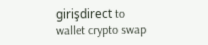girişdirect to wallet crypto swap